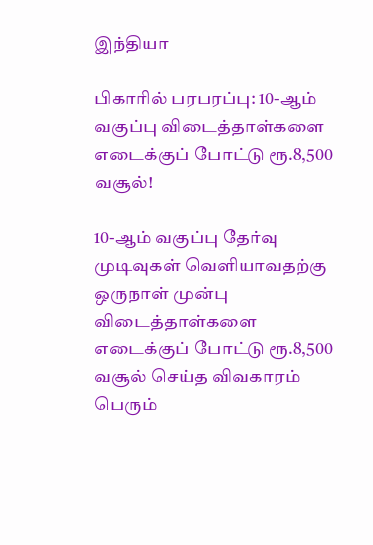இந்தியா

பிகாரில் பரபரப்பு: 10-ஆம் வகுப்பு விடைத்தாள்களை எடைக்குப் போட்டு ரூ.8,500 வசூல்!

10-ஆம் வகுப்பு தேர்வு முடிவுகள் வெளியாவதற்கு ஒருநாள் முன்பு விடைத்தாள்களை எடைக்குப் போட்டு ரூ.8,500 வசூல் செய்த விவகாரம் பெரும்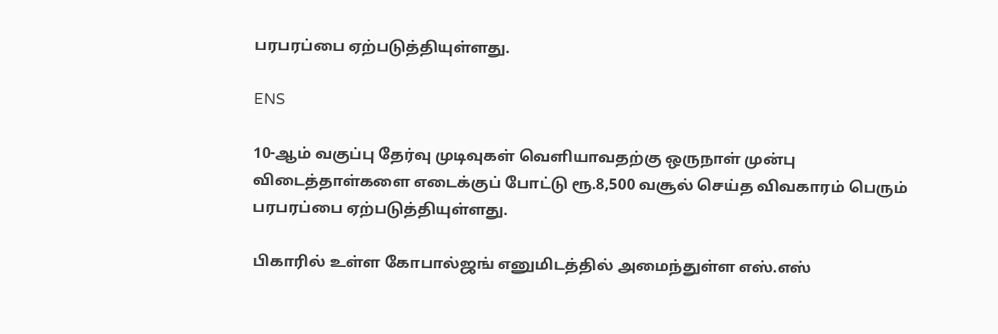பரபரப்பை ஏற்படுத்தியுள்ளது.

ENS

10-ஆம் வகுப்பு தேர்வு முடிவுகள் வெளியாவதற்கு ஒருநாள் முன்பு விடைத்தாள்களை எடைக்குப் போட்டு ரூ.8,500 வசூல் செய்த விவகாரம் பெரும் பரபரப்பை ஏற்படுத்தியுள்ளது.

பிகாரில் உள்ள கோபால்ஜங் எனுமிடத்தில் அமைந்துள்ள எஸ்.எஸ்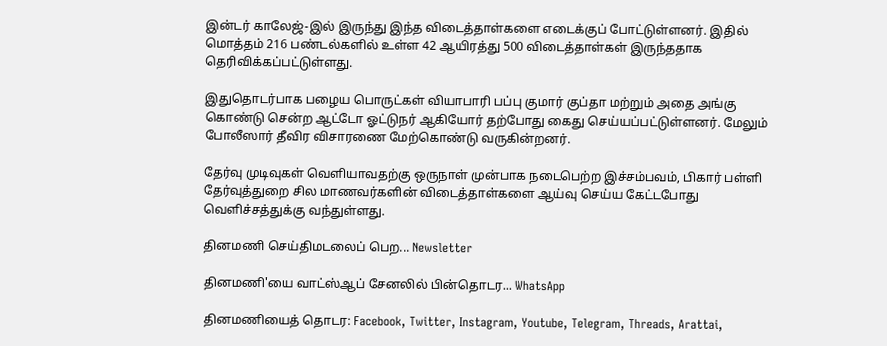இன்டர் காலேஜ்-இல் இருந்து இந்த விடைத்தாள்களை எடைக்குப் போட்டுள்ளனர். இதில் மொத்தம் 216 பண்டல்களில் உள்ள 42 ஆயிரத்து 500 விடைத்தாள்கள் இருந்ததாக தெரிவிக்கப்பட்டுள்ளது.

இதுதொடர்பாக பழைய பொருட்கள் வியாபாரி பப்பு குமார் குப்தா மற்றும் அதை அங்கு கொண்டு சென்ற ஆட்டோ ஓட்டுநர் ஆகியோர் தற்போது கைது செய்யப்பட்டுள்ளனர். மேலும் போலீஸார் தீவிர விசாரணை மேற்கொண்டு வருகின்றனர்.

தேர்வு முடிவுகள் வெளியாவதற்கு ஒருநாள் முன்பாக நடைபெற்ற இச்சம்பவம், பிகார் பள்ளி தேர்வுத்துறை சில மாணவர்களின் விடைத்தாள்களை ஆய்வு செய்ய கேட்டபோது வெளிச்சத்துக்கு வந்துள்ளது.

தினமணி செய்திமடலைப் பெற... Newsletter

தினமணி'யை வாட்ஸ்ஆப் சேனலில் பின்தொடர... WhatsApp

தினமணியைத் தொடர: Facebook, Twitter, Instagram, Youtube, Telegram, Threads, Arattai,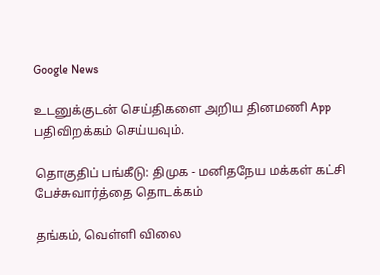Google News

உடனுக்குடன் செய்திகளை அறிய தினமணி App பதிவிறக்கம் செய்யவும்.

தொகுதிப் பங்கீடு: திமுக - மனிதநேய மக்கள் கட்சி பேச்சுவார்த்தை தொடக்கம்

தங்கம், வெள்ளி விலை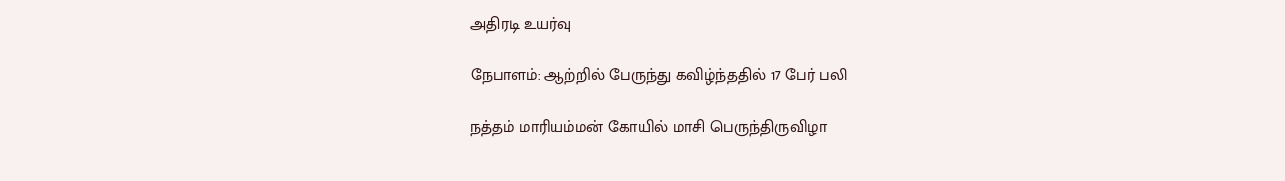அதிரடி உயர்வு

நேபாளம்: ஆற்றில் பேருந்து கவிழ்ந்ததில் 17 பேர் பலி

நத்தம் மாரியம்மன் கோயில் மாசி பெருந்திருவிழா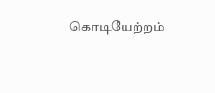கொடியேற்றம்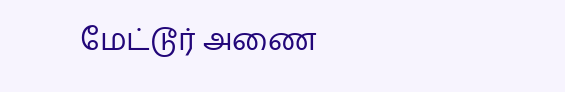மேட்டூர் அணை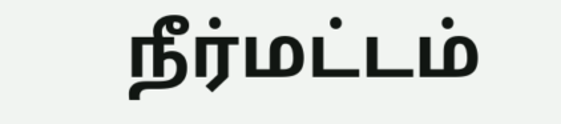நீர்மட்டம்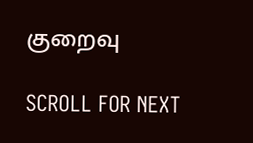குறைவு

SCROLL FOR NEXT